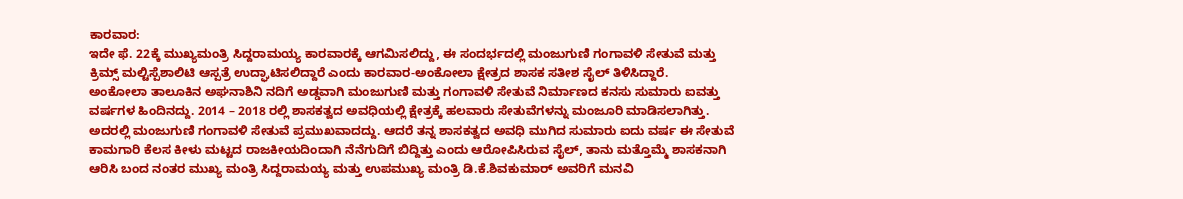ಕಾರವಾರ:
ಇದೇ ಫೆ. 22ಕ್ಕೆ ಮುಖ್ಯಮಂತ್ರಿ ಸಿದ್ದರಾಮಯ್ಯ ಕಾರವಾರಕ್ಕೆ ಆಗಮಿಸಲಿದ್ದು, ಈ ಸಂದರ್ಭದಲ್ಲಿ ಮಂಜುಗುಣಿ ಗಂಗಾವಳಿ ಸೇತುವೆ ಮತ್ತು ಕ್ರಿಮ್ಸ್ ಮಲ್ಟಿಸ್ಪೆಶಾಲಿಟಿ ಆಸ್ಪತ್ರೆ ಉದ್ಘಾಟಿಸಲಿದ್ದಾರೆ ಎಂದು ಕಾರವಾರ-ಅಂಕೋಲಾ ಕ್ಷೇತ್ರದ ಶಾಸಕ ಸತೀಶ ಸೈಲ್ ತಿಳಿಸಿದ್ದಾರೆ.
ಅಂಕೋಲಾ ತಾಲೂಕಿನ ಅಘನಾಶಿನಿ ನದಿಗೆ ಅಡ್ಡವಾಗಿ ಮಂಜುಗುಣಿ ಮತ್ತು ಗಂಗಾವಳಿ ಸೇತುವೆ ನಿರ್ಮಾಣದ ಕನಸು ಸುಮಾರು ಐವತ್ತು ವರ್ಷಗಳ ಹಿಂದಿನದ್ದು. 2014 – 2018 ರಲ್ಲಿ ಶಾಸಕತ್ವದ ಅವಧಿಯಲ್ಲಿ ಕ್ಷೇತ್ರಕ್ಕೆ ಹಲವಾರು ಸೇತುವೆಗಳನ್ನು ಮಂಜೂರಿ ಮಾಡಿಸಲಾಗಿತ್ತು. ಅದರಲ್ಲಿ ಮಂಜುಗುಣಿ ಗಂಗಾವಳಿ ಸೇತುವೆ ಪ್ರಮುಖವಾದದ್ದು. ಆದರೆ ತನ್ನ ಶಾಸಕತ್ವದ ಅವಧಿ ಮುಗಿದ ಸುಮಾರು ಐದು ವರ್ಷ ಈ ಸೇತುವೆ ಕಾಮಗಾರಿ ಕೆಲಸ ಕೀಳು ಮಟ್ಟದ ರಾಜಕೀಯದಿಂದಾಗಿ ನೆನೆಗುದಿಗೆ ಬಿದ್ದಿತ್ತು ಎಂದು ಆರೋಪಿಸಿರುವ ಸೈಲ್, ತಾನು ಮತ್ತೊಮ್ಮೆ ಶಾಸಕನಾಗಿ ಆರಿಸಿ ಬಂದ ನಂತರ ಮುಖ್ಯ ಮಂತ್ರಿ ಸಿದ್ದರಾಮಯ್ಯ ಮತ್ತು ಉಪಮುಖ್ಯ ಮಂತ್ರಿ ಡಿ.ಕೆ.ಶಿವಕುಮಾರ್ ಅವರಿಗೆ ಮನವಿ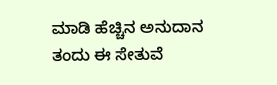ಮಾಡಿ ಹೆಚ್ಚಿನ ಅನುದಾನ ತಂದು ಈ ಸೇತುವೆ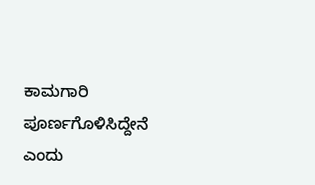ಕಾಮಗಾರಿ ಪೂರ್ಣಗೊಳಿಸಿದ್ದೇನೆ ಎಂದು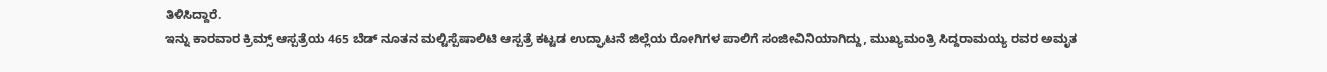ತಿಳಿಸಿದ್ದಾರೆ.
ಇನ್ನು ಕಾರವಾರ ಕ್ರಿಮ್ಸ್ ಆಸ್ಪತ್ರೆಯ 465 ಬೆಡ್ ನೂತನ ಮಲ್ಟಿಸ್ಪೆಷಾಲಿಟಿ ಆಸ್ಪತ್ರೆ ಕಟ್ಟಡ ಉದ್ಘಾಟನೆ ಜಿಲ್ಲೆಯ ರೋಗಿಗಳ ಪಾಲಿಗೆ ಸಂಜೀವಿನಿಯಾಗಿದ್ದು, ಮುಖ್ಯಮಂತ್ರಿ ಸಿದ್ದರಾಮಯ್ಯ ರವರ ಅಮೃತ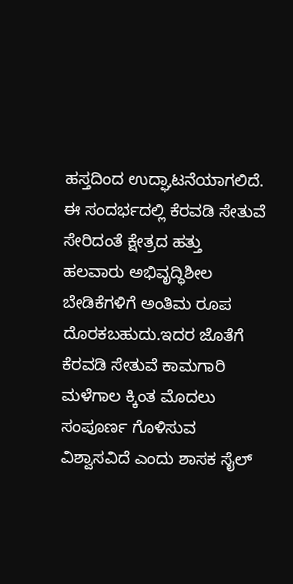ಹಸ್ತದಿಂದ ಉದ್ಘಾಟನೆಯಾಗಲಿದೆ.
ಈ ಸಂದರ್ಭದಲ್ಲಿ ಕೆರವಡಿ ಸೇತುವೆ ಸೇರಿದಂತೆ ಕ್ಷೇತ್ರದ ಹತ್ತು ಹಲವಾರು ಅಭಿವೃದ್ಧಿಶೀಲ ಬೇಡಿಕೆಗಳಿಗೆ ಅಂತಿಮ ರೂಪ ದೊರಕಬಹುದು.ಇದರ ಜೊತೆಗೆ ಕೆರವಡಿ ಸೇತುವೆ ಕಾಮಗಾರಿ ಮಳೆಗಾಲ ಕ್ಕಿಂತ ಮೊದಲು ಸಂಪೂರ್ಣ ಗೊಳಿಸುವ ವಿಶ್ವಾಸವಿದೆ ಎಂದು ಶಾಸಕ ಸೈಲ್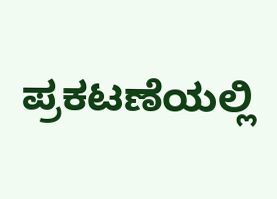ಪ್ರಕಟಣೆಯಲ್ಲಿ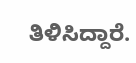ತಿಳಿಸಿದ್ದಾರೆ.